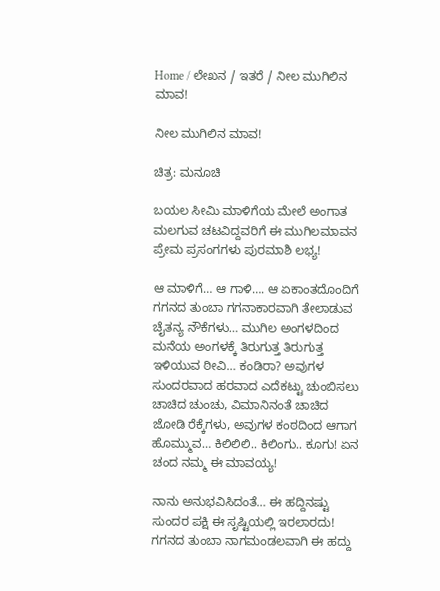Home / ಲೇಖನ / ಇತರೆ / ನೀಲ ಮುಗಿಲಿನ ಮಾವ!

ನೀಲ ಮುಗಿಲಿನ ಮಾವ!

ಚಿತ್ರ: ಮನೂಚಿ

ಬಯಲ ಸೀಮಿ ಮಾಳಿಗೆಯ ಮೇಲೆ ಅಂಗಾತ ಮಲಗುವ ಚಟವಿದ್ದವರಿಗೆ ಈ ಮುಗಿಲಮಾವನ ಪ್ರೇಮ ಪ್ರಸಂಗಗಳು ಪುರಮಾಶಿ ಲಭ್ಯ!

ಆ ಮಾಳಿಗೆ… ಆ ಗಾಳಿ…. ಆ ಏಕಾಂತದೊಂದಿಗೆ ಗಗನದ ತುಂಬಾ ಗಗನಾಕಾರವಾಗಿ ತೇಲಾಡುವ ಚೈತನ್ಯ ನೌಕೆಗಳು… ಮುಗಿಲ ಅಂಗಳದಿಂದ ಮನೆಯ ಅಂಗಳಕ್ಕೆ ತಿರುಗುತ್ತ ತಿರುಗುತ್ತ ಇಳಿಯುವ ಠೀವಿ… ಕಂಡಿರಾ? ಅವುಗಳ ಸುಂದರವಾದ ಹರವಾದ ಎದೆಕಟ್ಟು ಚುಂಬಿಸಲು ಚಾಚಿದ ಚುಂಚು, ವಿಮಾನಿನಂತೆ ಚಾಚಿದ ಜೋಡಿ ರೆಕ್ಕೆಗಳು, ಅವುಗಳ ಕಂಠದಿಂದ ಆಗಾಗ ಹೊಮ್ಮುವ… ಕಿಲಿಲಿಲಿ.. ಕಿಲಿಂಗು.. ಕೂಗು! ಏನ ಚಂದ ನಮ್ಮ ಈ ಮಾವಯ್ಯ!

ನಾನು ಅನುಭವಿಸಿದಂತೆ… ಈ ಹದ್ದಿನಷ್ಟು ಸುಂದರ ಪಕ್ಷಿ ಈ ಸೃಷ್ಟಿಯಲ್ಲಿ ಇರಲಾರದು! ಗಗನದ ತುಂಬಾ ನಾಗಮಂಡಲವಾಗಿ ಈ ಹದ್ದು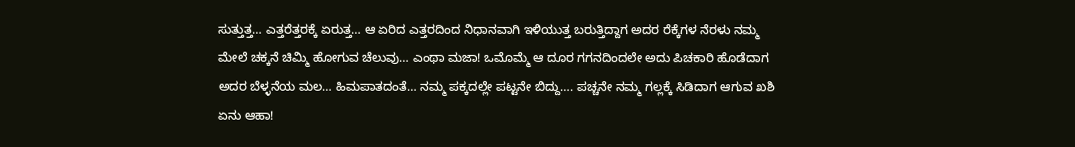ಸುತ್ತುತ್ತ… ಎತ್ತರೆತ್ತರಕ್ಕೆ ಏರುತ್ತ… ಆ ಏರಿದ ಎತ್ತರದಿಂದ ನಿಧಾನವಾಗಿ ಇಳಿಯುತ್ತ ಬರುತ್ತಿದ್ದಾಗ ಅದರ ರೆಕ್ಕೆಗಳ ನೆರಳು ನಮ್ಮ ಮೇಲೆ ಚಕ್ಕನೆ ಚಿಮ್ಮಿ ಹೋಗುವ ಚೆಲುವು… ಎಂಥಾ ಮಜಾ! ಒಮೊಮ್ಮೆ ಆ ದೂರ ಗಗನದಿಂದಲೇ ಅದು ಪಿಚಕಾರಿ ಹೊಡೆದಾಗ ಅದರ ಬೆಳ್ಳನೆಯ ಮಲ… ಹಿಮಪಾತದಂತೆ… ನಮ್ಮ ಪಕ್ಕದಲ್ಲೇ ಪಟ್ಟನೇ ಬಿದ್ದು…. ಪಚ್ಚನೇ ನಮ್ಮ ಗಲ್ಲಕ್ಕೆ ಸಿಡಿದಾಗ ಆಗುವ ಖಶಿ ಏನು ಆಹಾ!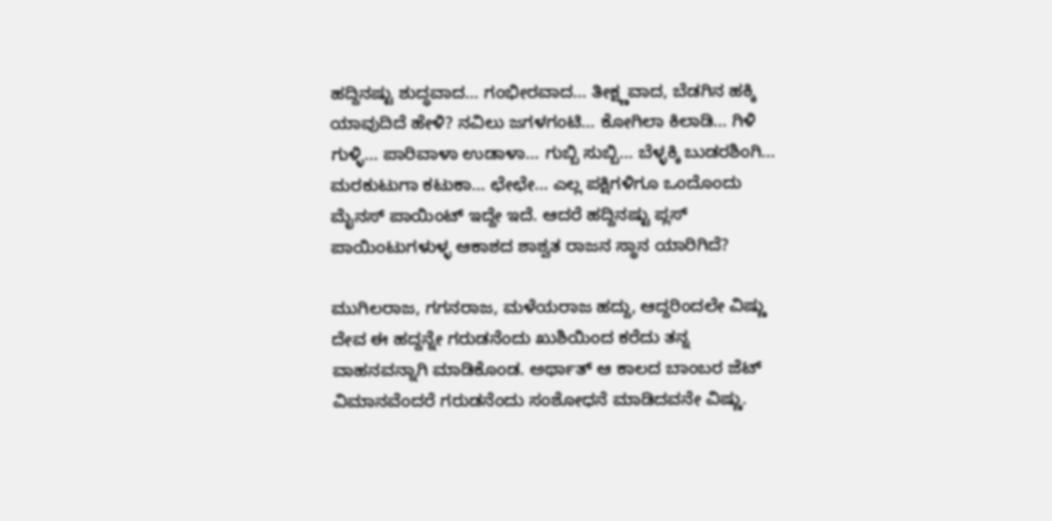ಹದ್ದಿನಷ್ಟು ಶುದ್ಧವಾದ… ಗಂಭೀರವಾದ… ತೀಕ್ಷ್ಣವಾದ, ಬೆಡಗಿನ ಹಕ್ಕಿ ಯಾವುದಿದೆ ಹೇಳಿ? ನವಿಲು ಜಗಳಗಂಟಿ… ಕೋಗಿಲಾ ಕಿಲಾಡಿ… ಗಿಳಿ ಗುಳ್ಳಿ… ಪಾರಿವಾಳಾ ಉಡಾಳಾ… ಗುಬ್ಬಿ ಸುಬ್ಬಿ… ಬೆಳ್ಳಕ್ಕಿ ಬುಡರಶಿಂಗಿ… ಮರಕುಟುಗಾ ಕಟುಕಾ… ಛೇಛೇ… ಎಲ್ಲ ಪಕ್ಷಿಗಳಿಗೂ ಒಂದೊಂದು ಮೈನಸ್ ಪಾಯಿಂಟ್ ಇದ್ದೇ ಇದೆ. ಆದರೆ ಹದ್ದಿನಷ್ಟು ಪ್ಲಸ್ ಪಾಯಿಂಟುಗಳುಳ್ಳ ಆಕಾಶದ ಶಾಶ್ವತ ರಾಜನ ಸ್ಥಾನ ಯಾರಿಗಿದೆ?

ಮುಗಿಲರಾಜ, ಗಗನರಾಜ, ಮಳೆಯರಾಜ ಹದ್ದು, ಆದ್ದರಿಂದಲೇ ವಿಷ್ಣು ದೇವ ಈ ಹದ್ದನ್ನೇ ಗರುಡನೆಂದು ಖುಶಿಯಿಂದ ಕರೆದು ತನ್ನ ವಾಹನವನ್ನಾಗಿ ಮಾಡಿಕೊಂಡ. ಅರ್ಥಾತ್ ಆ ಕಾಲದ ಬಾಂಬರ ಜೆಟ್ ವಿಮಾನವೆಂದರೆ ಗರುಡನೆಂದು ಸಂಶೋಧನೆ ಮಾಡಿದವನೇ ವಿಷ್ಣು.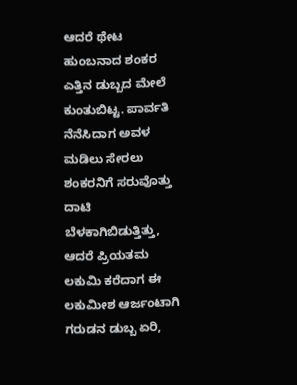ಆದರೆ ಥೇಟ ಹುಂಬನಾದ ಶಂಕರ ಎತ್ತಿನ ಡುಬ್ಬದ ಮೇಲೆ ಕುಂತುಬಿಟ್ಟ. ಪಾರ್ವತಿ ನೆನೆಸಿದಾಗ ಅವಳ ಮಡಿಲು ಸೇರಲು ಶಂಕರನಿಗೆ ಸರುವೊತ್ತು ದಾಟಿ ಬೆಳಕಾಗಿಬಿಡುತ್ತಿತ್ತು, ಆದರೆ ಪ್ರಿಯತಮ ಲಕುಮಿ ಕರೆದಾಗ ಈ ಲಕುಮೀಶ ಆರ್ಜಂಟಾಗಿ ಗರುಡನ ಡುಬ್ಬ ಏರಿ,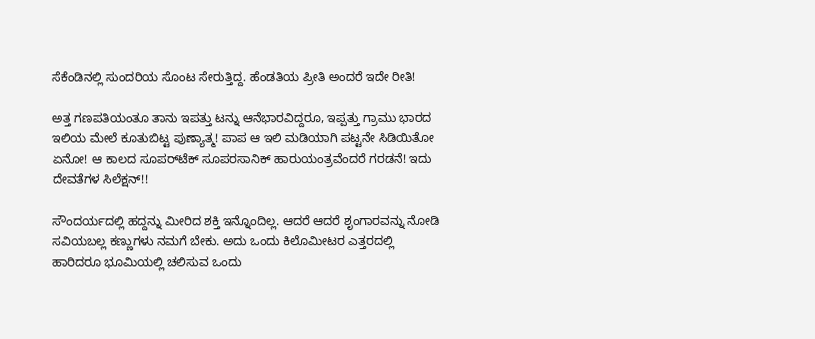ಸೆಕೆಂಡಿನಲ್ಲಿ ಸುಂದರಿಯ ಸೊಂಟ ಸೇರುತ್ತಿದ್ದ. ಹೆಂಡತಿಯ ಪ್ರೀತಿ ಅಂದರೆ ಇದೇ ರೀತಿ!

ಅತ್ತ ಗಣಪತಿಯಂತೂ ತಾನು ಇಪತ್ತು ಟನ್ನು ಆನೆಭಾರವಿದ್ದರೂ, ಇಪ್ಪತ್ತು ಗ್ರಾಮು ಭಾರದ ಇಲಿಯ ಮೇಲೆ ಕೂತುಬಿಟ್ಟ ಪುಣ್ಯಾತ್ಮ! ಪಾಪ ಆ ಇಲಿ ಮಡಿಯಾಗಿ ಪಟ್ಟನೇ ಸಿಡಿಯಿತೋ ಏನೋ! ಆ ಕಾಲದ ಸೂಪರ್‌ಟೆಕ್ ಸೂಪರಸಾನಿಕ್ ಹಾರುಯಂತ್ರವೆಂದರೆ ಗರಡನೆ! ಇದು ದೇವತೆಗಳ ಸಿಲೆಕ್ಷನ್!!

ಸೌಂದರ್ಯದಲ್ಲಿ ಹದ್ದನ್ನು ಮೀರಿದ ಶಕ್ತಿ ಇನ್ನೊಂದಿಲ್ಲ. ಆದರೆ ಆದರೆ ಶೃಂಗಾರವನ್ನು ನೋಡಿ ಸವಿಯಬಲ್ಲ ಕಣ್ಣುಗಳು ನಮಗೆ ಬೇಕು. ಅದು ಒಂದು ಕಿಲೊಮೀಟರ ಎತ್ತರದಲ್ಲಿ ಹಾರಿದರೂ ಭೂಮಿಯಲ್ಲಿ ಚಲಿಸುವ ಒಂದು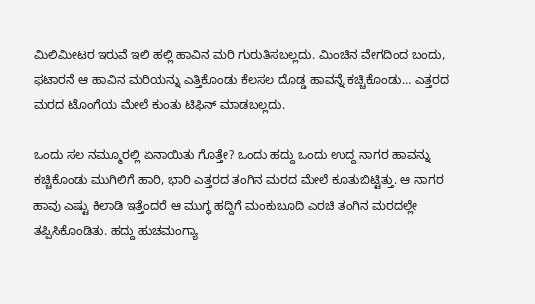ಮಿಲಿಮೀಟರ ಇರುವೆ ಇಲಿ ಹಲ್ಲಿ ಹಾವಿನ ಮರಿ ಗುರುತಿಸಬಲ್ಲದು. ಮಿಂಚಿನ ವೇಗದಿಂದ ಬಂದು, ಫಟಾರನೆ ಆ ಹಾವಿನ ಮರಿಯನ್ನು ಎತ್ತಿಕೊಂಡು ಕೆಲಸಲ ದೊಡ್ಡ ಹಾವನ್ನೆ ಕಚ್ಚಿಕೊಂಡು… ಎತ್ತರದ ಮರದ ಟೊಂಗೆಯ ಮೇಲೆ ಕುಂತು ಟಿಫಿನ್ ಮಾಡಬಲ್ಲದು.

ಒಂದು ಸಲ ನಮ್ಮೂರಲ್ಲಿ ಏನಾಯಿತು ಗೊತ್ತೇ? ಒಂದು ಹದ್ದು ಒಂದು ಉದ್ದ ನಾಗರ ಹಾವನ್ನು ಕಚ್ಚಿಕೊಂಡು ಮುಗಿಲಿಗೆ ಹಾರಿ, ಭಾರಿ ಎತ್ತರದ ತಂಗಿನ ಮರದ ಮೇಲೆ ಕೂತುಬಿಟ್ಟಿತ್ತು. ಆ ನಾಗರ ಹಾವು ಎಷ್ಟು ಕಿಲಾಡಿ ಇತ್ತೆಂದರೆ ಆ ಮುಗ್ಧ ಹದ್ದಿಗೆ ಮಂಕುಬೂದಿ ಎರಚಿ ತಂಗಿನ ಮರದಲ್ಲೇ ತಪ್ಪಿಸಿಕೊಂಡಿತು. ಹದ್ದು ಹುಚಮಂಗ್ಯಾ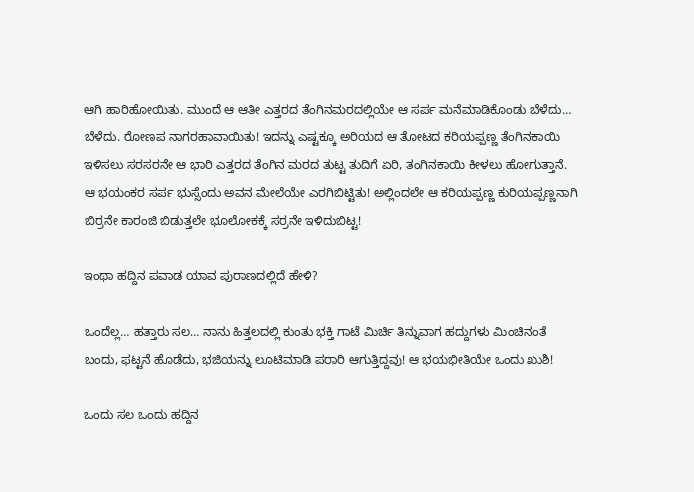ಆಗಿ ಹಾರಿಹೋಯಿತು. ಮುಂದೆ ಆ ಆತೀ ಎತ್ತರದ ತೆಂಗಿನಮರದಲ್ಲಿಯೇ ಆ ಸರ್ಪ ಮನೆಮಾಡಿಕೊಂಡು ಬೆಳೆದು… ಬೆಳೆದು. ರೋಣಪ ನಾಗರಹಾವಾಯಿತು! ಇದನ್ನು ಎಷ್ಟಕ್ಕೂ ಅರಿಯದ ಆ ತೋಟದ ಕರಿಯಪ್ಪಣ್ಣ ತೆಂಗಿನಕಾಯಿ ಇಳಿಸಲು ಸರಸರನೇ ಆ ಭಾರಿ ಎತ್ತರದ ತೆಂಗಿನ ಮರದ ತುಟ್ಟ ತುದಿಗೆ ಏರಿ, ತಂಗಿನಕಾಯಿ ಕೀಳಲು ಹೋಗುತ್ತಾನೆ. ಆ ಭಯಂಕರ ಸರ್ಪ ಭುಸ್ಸೆಂದು ಅವನ ಮೇಲೆಯೇ ಎರಗಿಬಿಟ್ಟಿತು! ಅಲ್ಲಿಂದಲೇ ಆ ಕರಿಯಪ್ಪಣ್ಣ ಕುರಿಯಪ್ಪಣ್ಣನಾಗಿ ಬಿರ್ರನೇ ಕಾರಂಜಿ ಬಿಡುತ್ತಲೇ ಭೂಲೋಕಕ್ಕೆ ಸರ್ರನೇ ಇಳಿದುಬಿಟ್ಟ!

ಇಂಥಾ ಹದ್ದಿನ ಪವಾಡ ಯಾವ ಪುರಾಣದಲ್ಲಿದೆ ಹೇಳಿ?

ಒಂದೆಲ್ಲ… ಹತ್ತಾರು ಸಲ… ನಾನು ಹಿತ್ತಲದಲ್ಲಿ ಕುಂತು ಭಕ್ತಿ ಗಾಟೆ ಮಿರ್ಚಿ ತಿನ್ನುವಾಗ ಹದ್ದುಗಳು ಮಿಂಚಿನಂತೆ ಬಂದು, ಫಟ್ಟನೆ ಹೊಡೆದು, ಭಜಿಯನ್ನು ಲೂಟಿಮಾಡಿ ಪರಾರಿ ಆಗುತ್ತಿದ್ದವು! ಆ ಭಯಭೀತಿಯೇ ಒಂದು ಖುಶಿ!

ಒಂದು ಸಲ ಒಂದು ಹದ್ದಿನ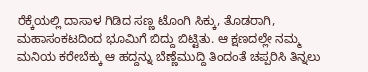ರೆಕ್ಕೆಯಲ್ಲಿ ದಾಸಾಳ ಗಿಡಿದ ಸಣ್ಣ ಟೊಂಗಿ ಸಿಕ್ಕು, ತೊಡರಾಗಿ, ಮಹಾಸಂಕಟದಿಂದ ಭೂಮಿಗೆ ಬಿದ್ದು ಬಿಟ್ಟಿತು. ಆ ಕ್ಷಣದಲ್ಲೇ ನಮ್ಮ ಮನಿಯ ಕರೇಬೆಕ್ಕು ಆ ಹದ್ದನ್ನು ಬೆಣ್ಣೆಮುದ್ದಿ ತಿಂದಂತೆ ಚಪ್ಪರಿಸಿ ತಿನ್ನಲು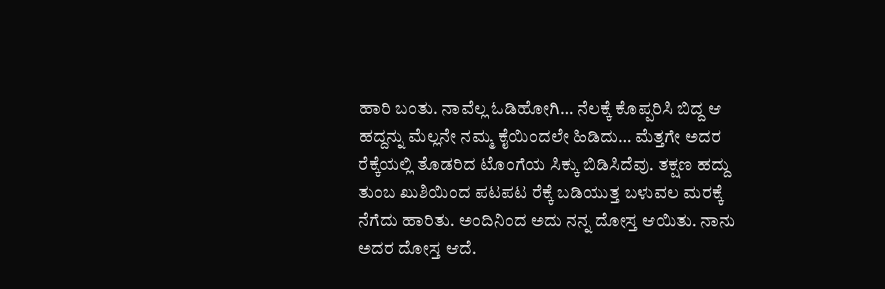ಹಾರಿ ಬಂತು. ನಾವೆಲ್ಲ ಓಡಿಹೋಗಿ… ನೆಲಕ್ಕೆ ಕೊಪ್ಪರಿಸಿ ಬಿದ್ದ ಆ ಹದ್ದನ್ನು ಮೆಲ್ಲನೇ ನಮ್ಮ ಕೈಯಿಂದಲೇ ಹಿಡಿದು… ಮೆತ್ತಗೇ ಅದರ ರೆಕ್ಕೆಯಲ್ಲಿ ತೊಡರಿದ ಟೊಂಗೆಯ ಸಿಕ್ಕು ಬಿಡಿಸಿದೆವು. ತಕ್ಷಣ ಹದ್ದು ತುಂಬ ಖುಶಿಯಿಂದ ಪಟಪಟ ರೆಕ್ಕೆ ಬಡಿಯುತ್ತ ಬಳುವಲ ಮರಕ್ಕೆ ನೆಗೆದು ಹಾರಿತು. ಅಂದಿನಿಂದ ಅದು ನನ್ನ ದೋಸ್ತ ಆಯಿತು. ನಾನು ಅದರ ದೋಸ್ತ ಆದೆ.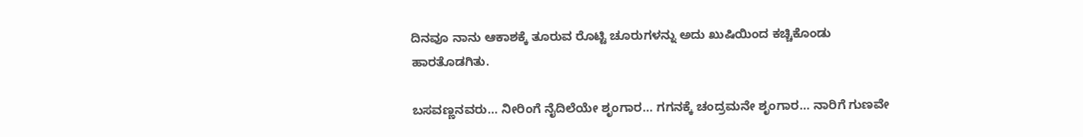ದಿನವೂ ನಾನು ಆಕಾಶಕ್ಕೆ ತೂರುವ ರೊಟ್ಟಿ ಚೂರುಗಳನ್ನು ಅದು ಖುಷಿಯಿಂದ ಕಚ್ಚಿಕೊಂಡು ಹಾರತೊಡಗಿತು.

ಬಸವಣ್ಣನವರು… ನೀರಿಂಗೆ ನೈದಿಲೆಯೇ ಶೃಂಗಾರ… ಗಗನಕ್ಕೆ ಚಂದ್ರಮನೇ ಶೃಂಗಾರ… ನಾರಿಗೆ ಗುಣವೇ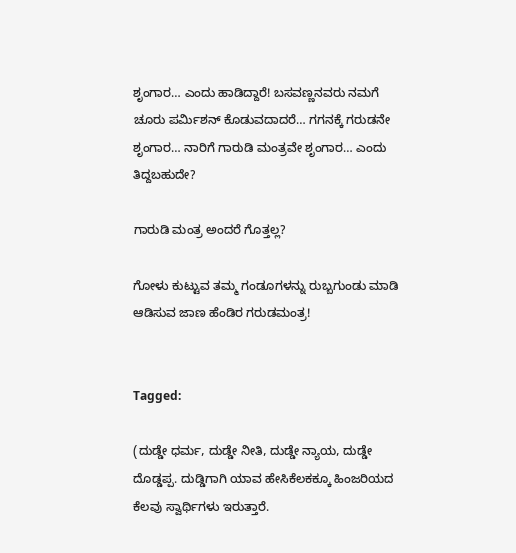ಶೃಂಗಾರ… ಎಂದು ಹಾಡಿದ್ದಾರೆ! ಬಸವಣ್ಣನವರು ನಮಗೆ ಚೂರು ಪರ್ಮಿಶನ್ ಕೊಡುವದಾದರೆ… ಗಗನಕ್ಕೆ ಗರುಡನೇ ಶೃಂಗಾರ… ನಾರಿಗೆ ಗಾರುಡಿ ಮಂತ್ರವೇ ಶೃಂಗಾರ… ಎಂದು ತಿದ್ದಬಹುದೇ?

ಗಾರುಡಿ ಮಂತ್ರ ಅಂದರೆ ಗೊತ್ತಲ್ಲ?

ಗೋಳು ಕುಟ್ಟುವ ತಮ್ಮ ಗಂಡೂಗಳನ್ನು ರುಬ್ಬಗುಂಡು ಮಾಡಿ ಆಡಿಸುವ ಜಾಣ ಹೆಂಡಿರ ಗರುಡಮಂತ್ರ!


Tagged:

(ದುಡ್ಡೇ ಧರ್ಮ, ದುಡ್ಡೇ ನೀತಿ, ದುಡ್ಡೇ ನ್ಯಾಯ, ದುಡ್ಡೇ ದೊಡ್ಡಪ್ಪ. ದುಡ್ಡಿಗಾಗಿ ಯಾವ ಹೇಸಿಕೆಲಕಕ್ಕೂ ಹಿಂಜರಿಯದ ಕೆಲವು ಸ್ವಾರ್ಥಿಗಳು ಇರುತ್ತಾರೆ.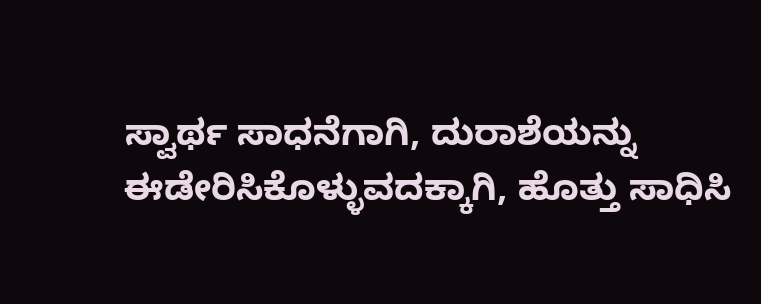ಸ್ವಾರ್ಥ ಸಾಧನೆಗಾಗಿ, ದುರಾಶೆಯನ್ನು ಈಡೇರಿಸಿಕೊಳ್ಳುವದಕ್ಕಾಗಿ, ಹೊತ್ತು ಸಾಧಿಸಿ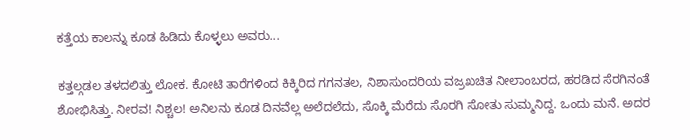ಕತ್ತೆಯ ಕಾಲನ್ನು ಕೂಡ ಹಿಡಿದು ಕೊಳ್ಳಲು ಅವರು...

ಕತ್ತಲ್ಗಡಲ ತಳದಲಿತ್ತು ಲೋಕ. ಕೋಟಿ ತಾರೆಗಳಿಂದ ಕಿಕ್ಕಿರಿದ ಗಗನತಲ, ನಿಶಾಸುಂದರಿಯ ವಜ್ರಖಚಿತ ನೀಲಾಂಬರದ, ಹರಡಿದ ಸೆರಗಿನಂತೆ ಶೋಭಿಸಿತ್ತು. ನೀರವ! ನಿಶ್ಚಲ! ಅನಿಲನು ಕೂಡ ದಿನವೆಲ್ಲ ಅಲೆದಲೆದು, ಸೊಕ್ಕಿ ಮೆರೆದು ಸೊರಗಿ ಸೋತು ಸುಮ್ಮನಿದ್ದ. ಒಂದು ಮನೆ. ಅದರ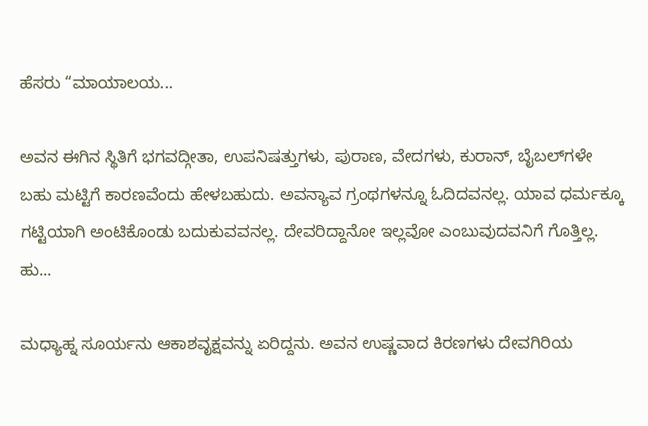ಹೆಸರು “ಮಾಯಾಲಯ...

ಅವನ ಈಗಿನ ಸ್ಥಿತಿಗೆ ಭಗವದ್ಗೀತಾ, ಉಪನಿಷತ್ತುಗಳು, ಪುರಾಣ, ವೇದಗಳು, ಕುರಾನ್, ಬೈಬಲ್‌ಗಳೇ ಬಹು ಮಟ್ಟಿಗೆ ಕಾರಣವೆಂದು ಹೇಳಬಹುದು. ಅವನ್ಯಾವ ಗ್ರಂಥಗಳನ್ನೂ ಓದಿದವನಲ್ಲ. ಯಾವ ಧರ್ಮಕ್ಕೂ ಗಟ್ಟಿಯಾಗಿ ಅಂಟಿಕೊಂಡು ಬದುಕುವವನಲ್ಲ. ದೇವರಿದ್ದಾನೋ ಇಲ್ಲವೋ ಎಂಬುವುದವನಿಗೆ ಗೊತ್ತಿಲ್ಲ. ಹು...

ಮಧ್ಯಾಹ್ನ ಸೂರ್ಯನು ಆಕಾಶವೃಕ್ಷವನ್ನು ಏರಿದ್ದನು. ಅವನ ಉಷ್ಣವಾದ ಕಿರಣಗಳು ದೇವಗಿರಿಯ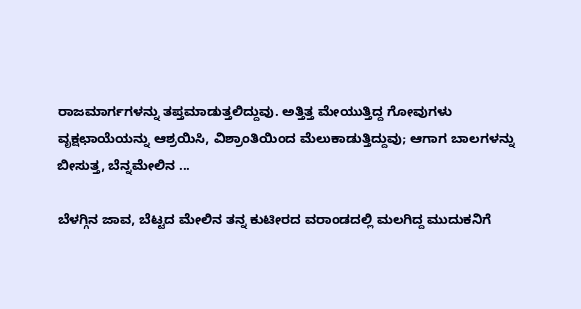ರಾಜಮಾರ್ಗಗಳನ್ನು ತಪ್ತಮಾಡುತ್ತಲಿದ್ದುವು. ಅತ್ತಿತ್ತ ಮೇಯುತ್ತಿದ್ದ ಗೋವುಗಳು ವೃಕ್ಷಛಾಯೆಯನ್ನು ಆಶ್ರಯಿಸಿ, ವಿಶ್ರಾಂತಿಯಿಂದ ಮೆಲುಕಾಡುತ್ತಿದ್ದುವು; ಆಗಾಗ ಬಾಲಗಳನ್ನು ಬೀಸುತ್ತ, ಬೆನ್ನಮೇಲಿನ ...

ಬೆಳಗ್ಗಿನ ಜಾವ, ಬೆಟ್ಟದ ಮೇಲಿನ ತನ್ನ ಕುಟೀರದ ವರಾಂಡದಲ್ಲಿ ಮಲಗಿದ್ದ ಮುದುಕನಿಗೆ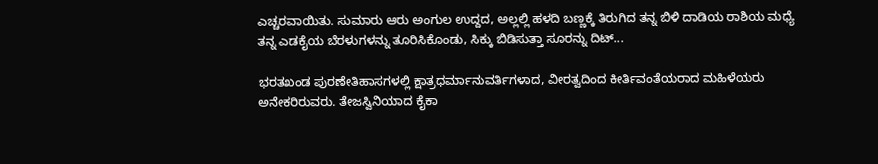ಎಚ್ಚರವಾಯಿತು. ಸುಮಾರು ಆರು ಅಂಗುಲ ಉದ್ದದ, ಅಲ್ಲಲ್ಲಿ ಹಳದಿ ಬಣ್ಣಕ್ಕೆ ತಿರುಗಿದ ತನ್ನ ಬಿಳಿ ದಾಡಿಯ ರಾಶಿಯ ಮಧ್ಯೆ ತನ್ನ ಎಡಕೈಯ ಬೆರಳುಗಳನ್ನು ತೂರಿಸಿಕೊಂಡು, ಸಿಕ್ಕು ಬಿಡಿಸುತ್ತಾ ಸೂರನ್ನು ದಿಟ್...

ಭರತಖಂಡ ಪುರಣೇತಿಹಾಸಗಳಲ್ಲಿ ಕ್ಷಾತ್ರಧರ್ಮಾನುವರ್ತಿಗಳಾದ, ವೀರತ್ವದಿಂದ ಕೀರ್ತಿವಂತೆಯರಾದ ಮಹಿಳೆಯರು ಅನೇಕರಿರುವರು. ತೇಜಸ್ವಿನಿಯಾದ ಕೈಕಾ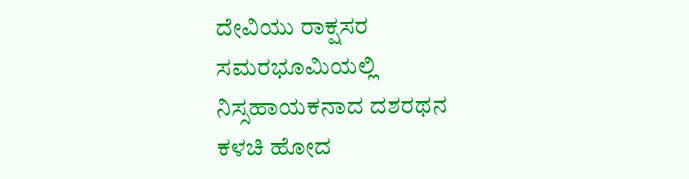ದೇವಿಯು ರಾಕ್ಷಸರ ಸಮರಭೂಮಿಯಲ್ಲಿ ನಿಸ್ಸಹಾಯಕನಾದ ದಶರಥನ ಕಳಚಿ ಹೋದ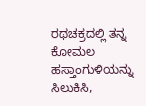ರಥಚಕ್ರದಲ್ಲಿ ತನ್ನ ಕೋಮಲ ಹಸ್ತಾಂಗುಳಿಯನ್ನು ಸಿಲುಕಿಸಿ,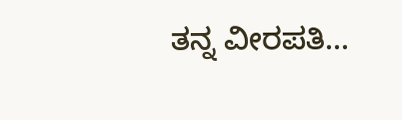ತನ್ನ ವೀರಪತಿ...